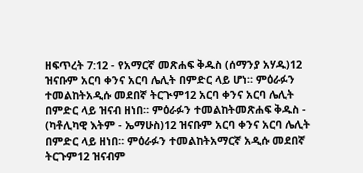ዘፍጥረት 7:12 - የአማርኛ መጽሐፍ ቅዱስ (ሰማንያ አሃዱ)12 ዝናቡም አርባ ቀንና አርባ ሌሊት በምድር ላይ ሆነ። ምዕራፉን ተመልከትአዲሱ መደበኛ ትርጒም12 አርባ ቀንና አርባ ሌሊት በምድር ላይ ዝናብ ዘነበ። ምዕራፉን ተመልከትመጽሐፍ ቅዱስ - (ካቶሊካዊ እትም - ኤማሁስ)12 ዝናቡም አርባ ቀንና አርባ ሌሊት በምድር ላይ ዘነበ። ምዕራፉን ተመልከትአማርኛ አዲሱ መደበኛ ትርጉም12 ዝናብም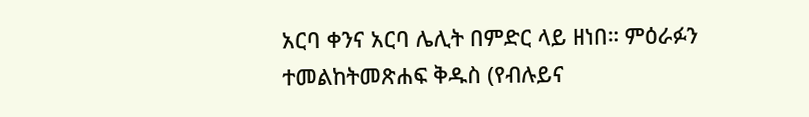አርባ ቀንና አርባ ሌሊት በምድር ላይ ዘነበ። ምዕራፉን ተመልከትመጽሐፍ ቅዱስ (የብሉይና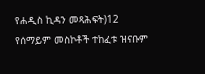የሐዲስ ኪዳን መጻሕፍት)12 የሰማይም መስኮቶች ተከፈቱ ዝናቡም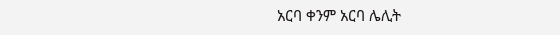አርባ ቀንም አርባ ሌሊት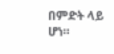በምድት ላይ ሆነ።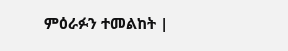ምዕራፉን ተመልከት |